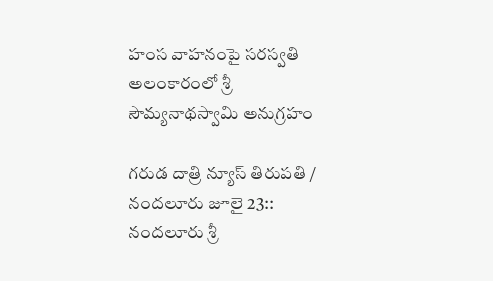హంస వాహ‌నంపై స‌ర‌స్వ‌తి అలంకారంలో శ్రీ సౌమ్యనాథస్వామి అనుగ్ర‌హం

గరుడ దాత్రి న్యూస్ తిరుపతి / నందలూరు జూలై 23:: నందలూరు శ్రీ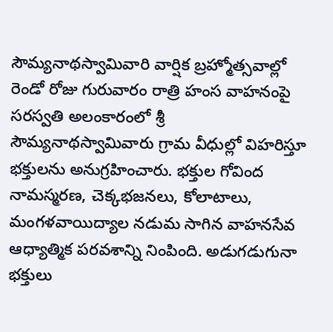సౌమ్యనాథస్వామివారి వార్షిక బ్రహ్మోత్సవాల్లో రెండో రోజు గురువారం రాత్రి హంస వాహ‌నంపై స‌ర‌స్వ‌తి అలంకారంలో శ్రీ సౌమ్యనాథస్వామివారు గ్రామ వీధుల్లో విహరిస్తూ భక్తులను అనుగ్ర‌హించారు. భక్తుల గోవింద నామస్మరణ, చెక్కభజనలు, కోలాటాలు, మంగళవాయిద్యాల నడుమ సాగిన వాహనసేవ ఆధ్యాత్మిక పరవశాన్ని నింపింది. అడుగడుగునా భక్తులు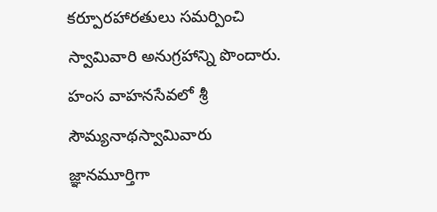కర్పూరహారతులు సమర్పించి స్వామివారి అనుగ్రహాన్ని పొందారు. హంస వాహనసేవలో శ్రీ సౌమ్యనాథస్వామివారు జ్ఞానమూర్తిగా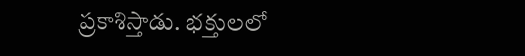ప్రకాశిస్తాడు. భక్తులలో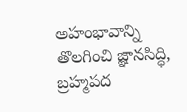అహంభావాన్ని తొలగించి జ్ఞానసిద్ధి, బ్ర‌హ్మ‌ప‌ద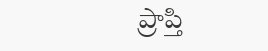ప్రాప్తి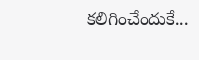కలిగించేందుకే...